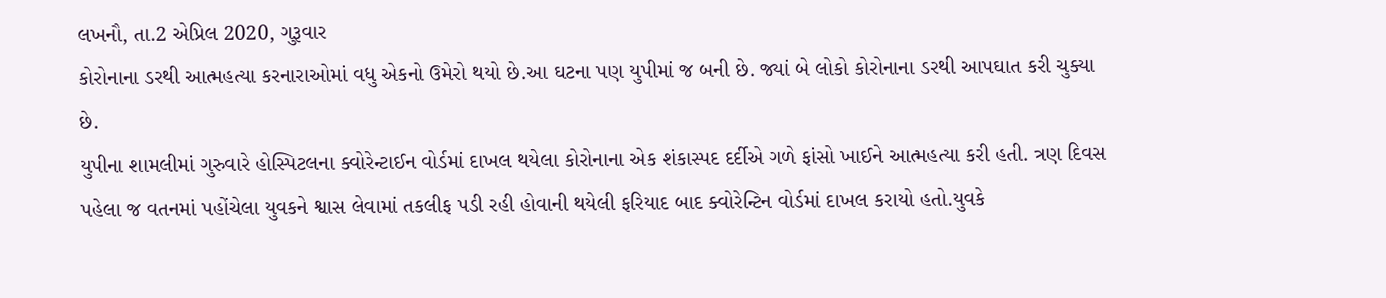લખનૌ, તા.2 એપ્રિલ 2020, ગુરૂવાર
કોરોનાના ડરથી આત્મહત્યા કરનારાઓમાં વધુ એકનો ઉમેરો થયો છે.આ ઘટના પણ યુપીમાં જ બની છે. જ્યાં બે લોકો કોરોનાના ડરથી આપઘાત કરી ચુક્યા છે.
યુપીના શામલીમાં ગુરુવારે હોસ્પિટલના ક્વોરેન્ટાઈન વોર્ડમાં દાખલ થયેલા કોરોનાના એક શંકાસ્પદ દર્દીએ ગળે ફાંસો ખાઈને આત્મહત્યા કરી હતી. ત્રણ દિવસ પહેલા જ વતનમાં પહોંચેલા યુવકને શ્વાસ લેવામાં તકલીફ પડી રહી હોવાની થયેલી ફરિયાદ બાદ ક્વોરેન્ટિન વોર્ડમાં દાખલ કરાયો હતો.યુવકે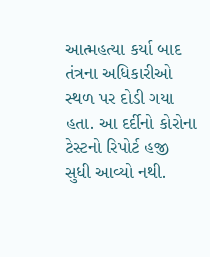આત્મહત્યા કર્યા બાદ તંત્રના અધિકારીઓ સ્થળ પર દોડી ગયા હતા. આ દર્દીનો કોરોના ટેસ્ટનો રિપોર્ટ હજી સુધી આવ્યો નથી.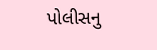પોલીસનુ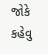જોકે કહેવુ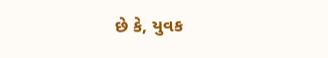છે કે, યુવક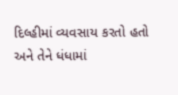દિલ્હીમાં વ્યવસાય કરતો હતો અને તેને ધંધામાં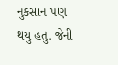નુકસાન પણ થયુ હતુ. જેની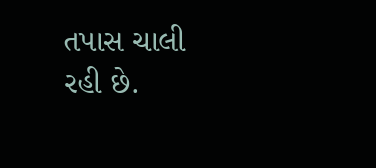તપાસ ચાલી રહી છે.